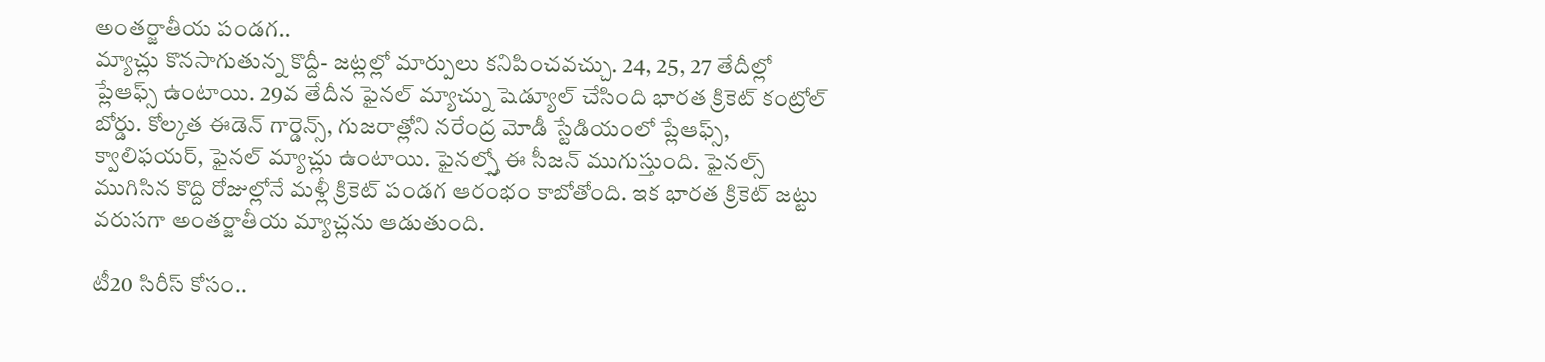అంతర్జాతీయ పండగ..
మ్యాచ్లు కొనసాగుతున్న కొద్దీ- జట్లల్లో మార్పులు కనిపించవచ్చు. 24, 25, 27 తేదీల్లో ప్లేఆఫ్స్ ఉంటాయి. 29వ తేదీన ఫైనల్ మ్యాచ్ను షెడ్యూల్ చేసింది భారత క్రికెట్ కంట్రోల్ బోర్డు. కోల్కత ఈడెన్ గార్డెన్స్, గుజరాత్లోని నరేంద్ర మోడీ స్టేడియంలో ప్లేఆఫ్స్, క్వాలిఫయర్, ఫైనల్ మ్యాచ్లు ఉంటాయి. ఫైనల్స్తో ఈ సీజన్ ముగుస్తుంది. ఫైనల్స్ ముగిసిన కొద్ది రోజుల్లోనే మళ్లీ క్రికెట్ పండగ ఆరంభం కాబోతోంది. ఇక భారత క్రికెట్ జట్టు వరుసగా అంతర్జాతీయ మ్యాచ్లను ఆడుతుంది.

టీ20 సిరీస్ కోసం..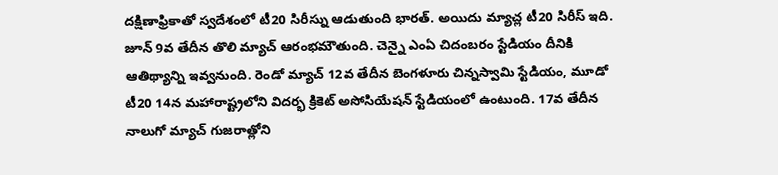దక్షిణాఫ్రికాతో స్వదేశంలో టీ20 సిరీస్ను ఆడుతుంది భారత్. అయిదు మ్యాచ్ల టీ20 సిరీస్ ఇది. జూన్ 9వ తేదీన తొలి మ్యాచ్ ఆరంభమౌతుంది. చెన్నై ఎంఏ చిదంబరం స్టేడియం దీనికి ఆతిథ్యాన్ని ఇవ్వనుంది. రెండో మ్యాచ్ 12వ తేదీన బెంగళూరు చిన్నస్వామి స్టేడియం, మూడో టీ20 14న మహారాష్ట్రలోని విదర్భ క్రికెట్ అసోసియేషన్ స్టేడియంలో ఉంటుంది. 17వ తేదీన నాలుగో మ్యాచ్ గుజరాత్లోని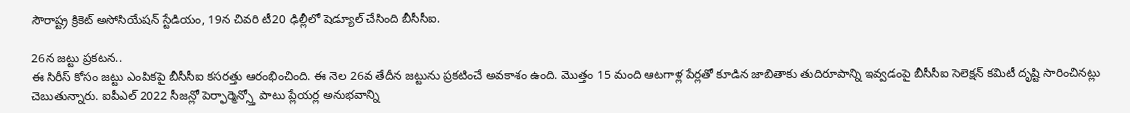సౌరాష్ట్ర క్రికెట్ అసోసియేషన్ స్టేడియం, 19న చివరి టీ20 ఢిల్లీలో షెడ్యూల్ చేసింది బీసీసీఐ.

26న జట్టు ప్రకటన..
ఈ సిరీస్ కోసం జట్టు ఎంపికపై బీసీసీఐ కసరత్తు ఆరంభించింది. ఈ నెల 26వ తేదీన జట్టును ప్రకటించే అవకాశం ఉంది. మొత్తం 15 మంది ఆటగాళ్ల పేర్లతో కూడిన జాబితాకు తుదిరూపాన్ని ఇవ్వడంపై బీసీసీఐ సెలెక్షన్ కమిటీ దృష్టి సారించినట్లు చెబుతున్నారు. ఐపీఎల్ 2022 సీజన్లో పెర్ఫార్మెన్స్తో పాటు ప్లేయర్ల అనుభవాన్ని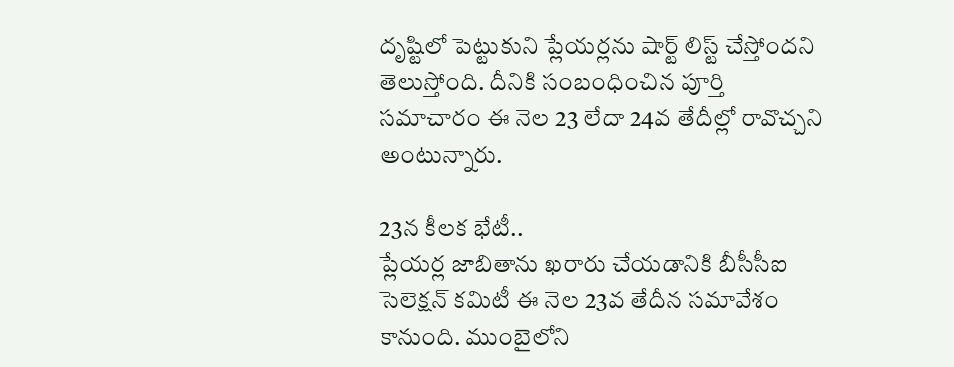దృష్టిలో పెట్టుకుని ప్లేయర్లను షార్ట్ లిస్ట్ చేస్తోందని తెలుస్తోంది. దీనికి సంబంధించిన పూర్తి సమాచారం ఈ నెల 23 లేదా 24వ తేదీల్లో రావొచ్చని అంటున్నారు.

23న కీలక భేటీ..
ప్లేయర్ల జాబితాను ఖరారు చేయడానికి బీసీసీఐ సెలెక్షన్ కమిటీ ఈ నెల 23వ తేదీన సమావేశం కానుంది. ముంబైలోని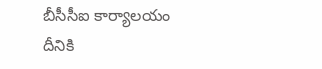బీసీసీఐ కార్యాలయం దీనికి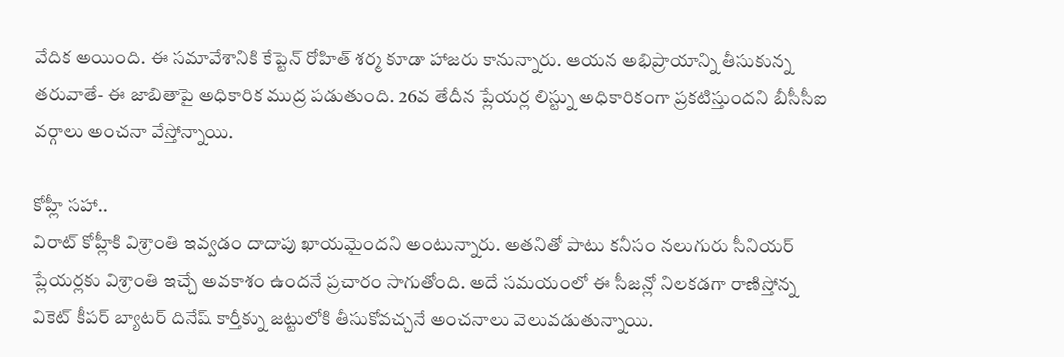వేదిక అయింది. ఈ సమావేశానికి కేప్టెన్ రోహిత్ శర్మ కూడా హాజరు కానున్నారు. ఆయన అభిప్రాయాన్ని తీసుకున్న తరువాతే- ఈ జాబితాపై అధికారిక ముద్ర పడుతుంది. 26వ తేదీన ప్లేయర్ల లిస్ట్ను అధికారికంగా ప్రకటిస్తుందని బీసీసీఐ వర్గాలు అంచనా వేస్తోన్నాయి.

కోహ్లీ సహా..
విరాట్ కోహ్లీకి విశ్రాంతి ఇవ్వడం దాదాపు ఖాయమైందని అంటున్నారు. అతనితో పాటు కనీసం నలుగురు సీనియర్ ప్లేయర్లకు విశ్రాంతి ఇచ్చే అవకాశం ఉందనే ప్రచారం సాగుతోంది. అదే సమయంలో ఈ సీజన్లో నిలకడగా రాణిస్తోన్న వికెట్ కీపర్ బ్యాటర్ దినేష్ కార్తీక్ను జట్టులోకి తీసుకోవచ్చనే అంచనాలు వెలువడుతున్నాయి.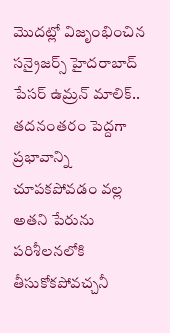మొదట్లో విజృంభించిన సన్రైజర్స్ హైదరాబాద్ పేసర్ ఉమ్రన్ మాలిక్.. తదనంతరం పెద్దగా ప్రభావాన్ని చూపకపోవడం వల్ల అతని పేరును పరిశీలనలోకి తీసుకోకపోవచ్చనీ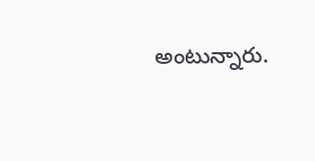అంటున్నారు.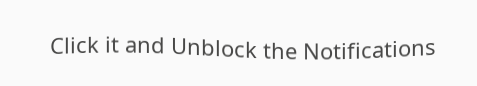Click it and Unblock the Notifications